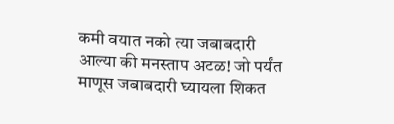कमी वयात नको त्या जबाबदारी आल्या की मनस्ताप अटळ! जो पर्यंत माणूस जबाबदारी घ्यायला शिकत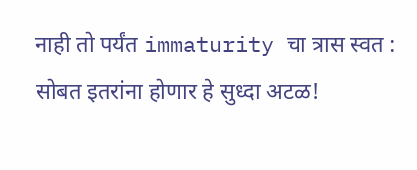नाही तो पर्यंत immaturity चा त्रास स्वत : सोबत इतरांना होणार हे सुध्दा अटळ!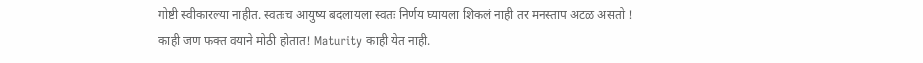गोष्टी स्वीकारल्या नाहीत. स्वतःच आयुष्य बदलायला स्वतः निर्णय घ्यायला शिकलं नाही तर मनस्ताप अटळ असतो !
काही जण फक्त वयाने मोठी होतात! Maturity काही येत नाही.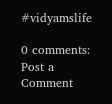#vidyamslife

0 comments:
Post a Comment